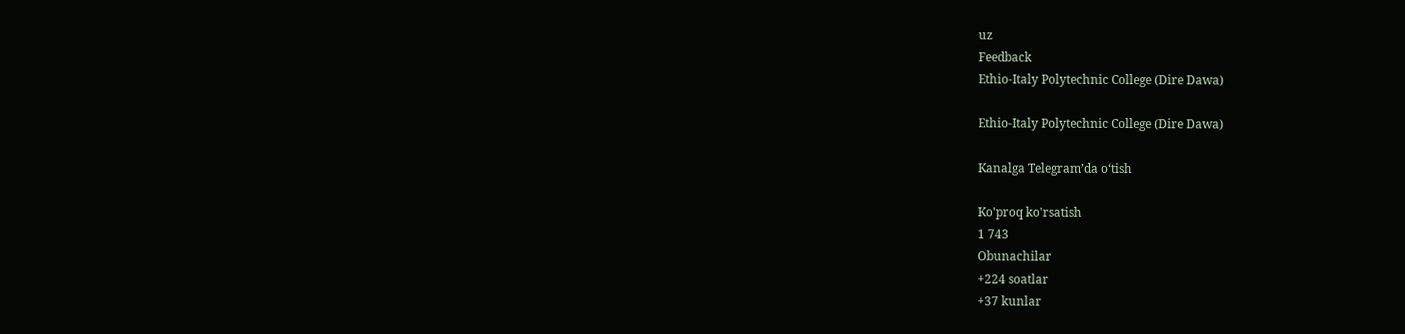uz
Feedback
Ethio-Italy Polytechnic College (Dire Dawa)

Ethio-Italy Polytechnic College (Dire Dawa)

Kanalga Telegram’da o‘tish

Ko'proq ko'rsatish
1 743
Obunachilar
+224 soatlar
+37 kunlar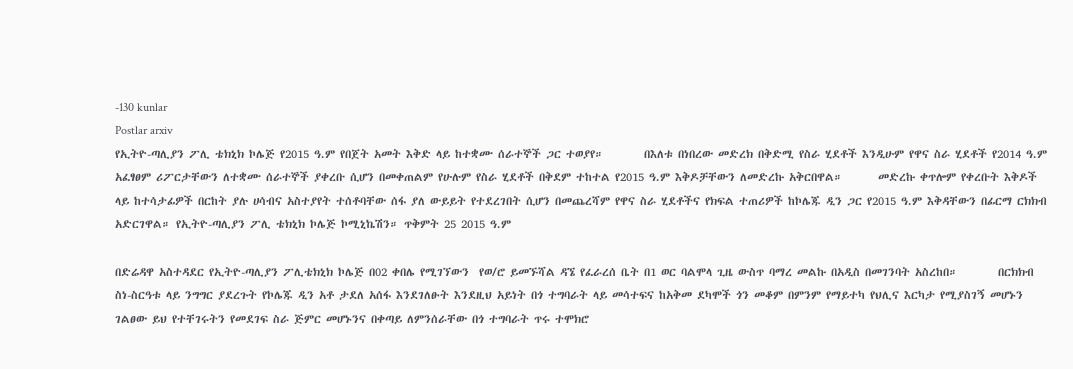-130 kunlar
Postlar arxiv
የኢትዮ-ጣሊያን ፖሊ ቴክኒክ ኮሌጅ የ2015 ዓ.ም የበጀት አመት እቅድ ላይ ከተቋሙ ሰራተኞች ጋር ተወያየ።        በእለቱ በነበረው መድረክ በቅድሚ የስራ ሂደቶች እንዲሁም የዋና ስራ ሂደቶች የ2014 ዓ.ም አፈፃፀም ሪፖርታቸውን ለተቋሙ ሰራተኞች ያቀረቡ ሲሆን በመቀጠልም የሁሉም የስራ ሂደቶች በቅደም ተከተል የ2015 ዓ.ም እቅዶቻቸውን ለመድረኩ አቅርበዋል።       መድረኩ ቀጥሎም የቀረቡት እቅዶች ላይ ከተሳታፊዎች በርከት ያሉ ሀሳብና አስተያየት ተሰቶባቸው ሰፋ ያለ ውይይት የተደረገበት ሲሆን በመጨረሻም የዋና ስራ ሂደቶችና የክፍል ተጠሪዎች ከኮሌጁ ዲን ጋር የ2015 ዓ.ም እቅዳቸውን በፊርማ ርክክብ አድርገዋል። የኢትዮ-ጣሊያን ፖሊ ቴክኒክ ኮሌጅ ኮሚኒኬሽን። ጥቅምት 25 2015 ዓ.ም

በድሬዳዋ አስተዳደር የኢትዮ-ጣሊያን ፖሊቴክኒክ ኮሌጅ በ02 ቀበሌ የሚገኘውን  የወ/ሮ ይመኙሻል ዳኜ የፈራረሰ ቤት በ1 ወር ባልሞላ ጊዜ ውስጥ ባማረ መልኩ በአዲስ በመገንባት አስረከበ።        በርክክብ ስነ-ስርዓቱ ላይ ንግግር ያደረጉት የኮሌጁ ዲን አቶ ታደለ አሰፋ እንደገለፁት እንደዚህ አይነት በጎ ተግባራት ላይ መሳተፍና ከአቅመ ደካሞች ጎን መቆም በምንም የማይተካ የህሊና እርካታ የሚያስገኝ መሆኑን ገልፀው ይህ የተቸገሩትን የመደገፍ ስራ ጅምር መሆኑንና በቀጣይ ለምንሰራቸው በጎ ተግባራት ጥሩ ተሞክሮ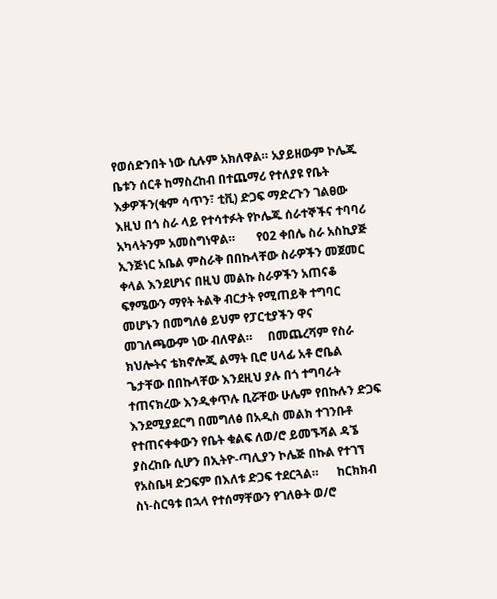የወሰድንበት ነው ሲሉም አክለዋል። አያይዘውም ኮሌጁ ቤቱን ሰርቶ ከማስረከብ በተጨማሪ የተለያዩ የቤት እቃዎችን(ቁም ሳጥን፣ ቲቪ) ድጋፍ ማድረጉን ገልፀው እዚህ በጎ ስራ ላይ የተሳተፉት የኮሌጁ ሰራተኞችና ተባባሪ አካላትንም አመስግነዋል።       የ02 ቀበሌ ስራ አስኪያጅ ኢንጅነር አቤል ምስራቅ በበኩላቸው ስራዎችን መጀመር ቀላል እንደሆነና በዚህ መልኩ ስራዎችን አጠናቆ ፍፃሜውን ማየት ትልቅ ብርታት የሚጠይቅ ተግባር መሆኑን በመግለፅ ይህም የፓርቲያችን ዋና መገለጫውም ነው ብለዋል።     በመጨረሻም የስራ ክህሎትና ቴክኖሎጂ ልማት ቢሮ ሀላፊ አቶ ሮቤል ጌታቸው በበኩላቸው እንደዚህ ያሉ በጎ ተግባራት ተጠናክረው እንዲቀጥሉ ቢሯቸው ሁሌም የበኩሉን ድጋፍ  እንደሚያደርግ በመግለፅ በአዲስ መልክ ተገንቡቶ የተጠናቀቀውን የቤት ቁልፍ ለወ/ሮ ይመኙሻል ዳኜ ያስረከቡ ሲሆን በኢትዮ-ጣሊያን ኮሌጅ በኩል የተገኘ የአስቤዛ ድጋፍም በእለቱ ድጋፍ ተደርጓል።      ከርክክብ ስነ-ስርዓቱ በኋላ የተሰማቸውን የገለፁት ወ/ሮ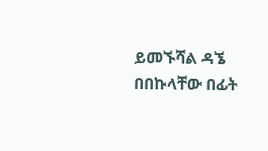ይመኙሻል ዳኜ  በበኩላቸው በፊት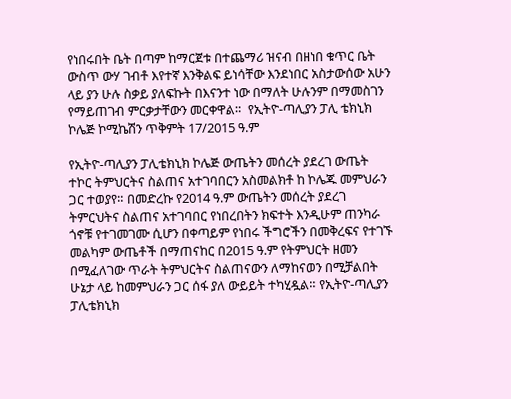የነበሩበት ቤት በጣም ከማርጀቱ በተጨማሪ ዝናብ በዘነበ ቁጥር ቤት ውስጥ ውሃ ገብቶ እየተኛ እንቅልፍ ይነሳቸው እንደነበር አስታውሰው አሁን ላይ ያን ሁሉ ስቃይ ያለፍኩት በእናንተ ነው በማለት ሁሉንም በማመስገን የማይጠገብ ምርቃታቸውን መርቀዋል።  የኢትዮ-ጣሊያን ፓሊ ቴክኒክ ኮሌጅ ኮሚኬሽን ጥቅምት 17/2015 ዓ.ም

የኢትዮ-ጣሊያን ፓሊቴክኒክ ኮሌጅ ውጤትን መሰረት ያደረገ ውጤት ተኮር ትምህርትና ስልጠና አተገባበርን አስመልክቶ ከ ኮሌጁ መምህራን ጋር ተወያየ። በመድረኩ የ2014 ዓ.ም ውጤትን መሰረት ያደረገ ትምርህትና ስልጠና አተገባበር የነበረበትን ክፍተት እንዲሁም ጠንካራ ጎኖቹ የተገመገሙ ሲሆን በቀጣይም የነበሩ ችግሮችን በመቅረፍና የተገኙ መልካም ውጤቶች በማጠናከር በ2015 ዓ.ም የትምህርት ዘመን በሚፈለገው ጥራት ትምህርትና ስልጠናውን ለማከናወን በሚቻልበት ሁኔታ ላይ ከመምህራን ጋር ሰፋ ያለ ውይይት ተካሂዷል። የኢትዮ-ጣሊያን ፓሊቴክኒክ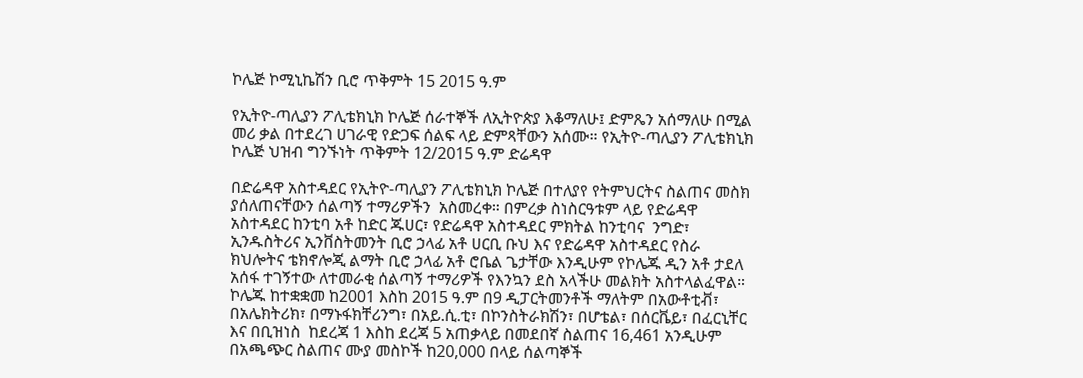ኮሌጅ ኮሚኒኬሽን ቢሮ ጥቅምት 15 2015 ዓ.ም

የኢትዮ-ጣሊያን ፖሊቴክኒክ ኮሌጅ ሰራተኞች ለኢትዮጵያ እቆማለሁ፤ ድምጼን አሰማለሁ በሚል መሪ ቃል በተደረገ ሀገራዊ የድጋፍ ሰልፍ ላይ ድምጻቸውን አሰሙ። የኢትዮ-ጣሊያን ፖሊቴክኒክ ኮሌጅ ህዝብ ግንኙነት ጥቅምት 12/2015 ዓ.ም ድሬዳዋ

በድሬዳዋ አስተዳደር የኢትዮ-ጣሊያን ፖሊቴክኒክ ኮሌጅ በተለያየ የትምህርትና ስልጠና መስክ ያሰለጠናቸውን ሰልጣኝ ተማሪዎችን  አስመረቀ። በምረቃ ስነስርዓቱም ላይ የድሬዳዋ አስተዳደር ከንቲባ አቶ ከድር ጁሀር፣ የድሬዳዋ አስተዳደር ምክትል ከንቲባና  ንግድ፣ ኢንዱስትሪና ኢንቨስትመንት ቢሮ ኃላፊ አቶ ሀርቢ ቡህ እና የድሬዳዋ አስተዳደር የስራ ክህሎትና ቴክኖሎጂ ልማት ቢሮ ኃላፊ አቶ ሮቤል ጌታቸው እንዲሁም የኮሌጁ ዲን አቶ ታደለ አሰፋ ተገኝተው ለተመራቂ ሰልጣኝ ተማሪዎች የእንኳን ደስ አላችሁ መልክት አስተላልፈዋል። ኮሌጁ ከተቋቋመ ከ2001 እስከ 2015 ዓ.ም በ9 ዲፓርትመንቶች ማለትም በአውቶቲቭ፣ በአሌክትሪክ፣ በማኑፋክቸሪንግ፣ በአይ.ሲ.ቲ፣ በኮንስትራክሽን፣ በሆቴል፣ በሰርቬይ፣ በፈርኒቸር እና በቢዝነስ  ከደረጃ 1 እስከ ደረጃ 5 አጠቃላይ በመደበኛ ስልጠና 16,461 አንዲሁም በአጫጭር ስልጠና ሙያ መስኮች ከ20,000 በላይ ሰልጣኞች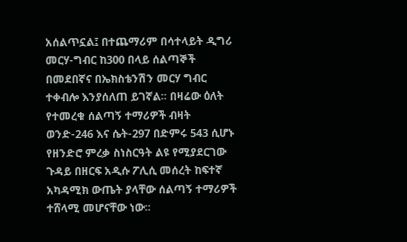አሰልጥኗል፤ በተጨማሪም በሳተላይት ዲግሪ መርሃ-ግብር ከ300 በላይ ሰልጣኞች በመደበኛና በኤክስቴንሽን መርሃ ግብር ተቀብሎ እንያሰለጠ ይገኛል፡፡ በዛሬው ዕለት የተመረቁ ሰልጣኝ ተማሪዎች ብዛት ወንድ-246 እና ሴት-297 በድምሩ 543 ሲሆኑ የዘንድሮ ምረቃ ስነስርዓት ልዩ የሚያደርገው ጉዳይ በዘርፍ አዲሱ ፖሊሲ መሰረት ከፍተኛ አካዳሚክ ውጤት ያላቸው ሰልጣኝ ተማሪዎች ተሸላሚ መሆናቸው ነው፡፡